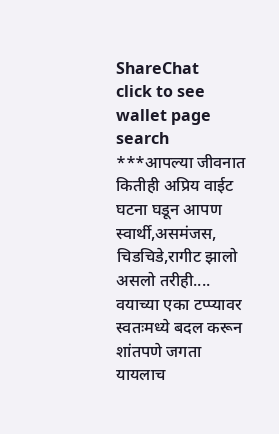ShareChat
click to see wallet page
search
***आपल्या जीवनात कितीही अप्रिय वाईट घटना घडून आपण स्वार्थी,असमंजस, चिडचिडे,रागीट झालो असलो तरीही.... वयाच्या एका टप्प्यावर स्वतःमध्ये बदल करून शांतपणे जगता यायलाच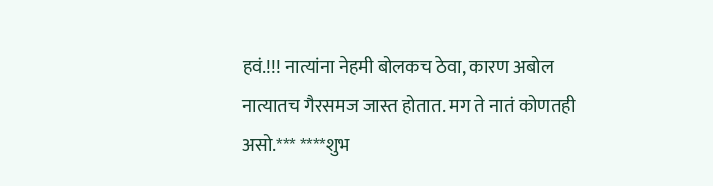हवं.!!! नात्यांना नेहमी बोलकच ठेवा, कारण अबोल नात्यातच गैरसमज जास्त होतात. मग ते नातं कोणतही असो.*** ****शुभ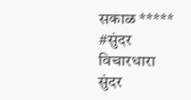सकाळ ***** #सुंदर विचारधारा
सुंदर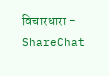विचारधारा - ShareChat